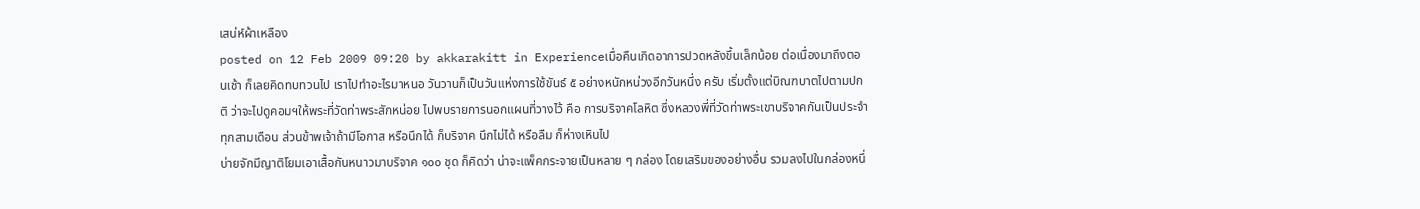เสน่ห์ผ้าเหลือง
posted on 12 Feb 2009 09:20 by akkarakitt in Experienceเมื่อคืนเกิดอาการปวดหลังขึ้นเล็กน้อย ต่อเนื่องมาถึงตอนเช้า ก็เลยคิดทบทวนไป เราไปทำอะไรมาหนอ วันวานก็เป็นวันแห่งการใช้ขันธ์ ๕ อย่างหนักหน่วงอีกวันหนึ่ง ครับ เริ่มตั้งแต่บิณฑบาตไปตามปกติ ว่าจะไปดูคอมฯให้พระที่วัดท่าพระสักหน่อย ไปพบรายการนอกแผนที่วางไว้ คือ การบริจาคโลหิต ซึ่งหลวงพี่ที่วัดท่าพระเขาบริจาคกันเป็นประจำทุกสามเดือน ส่วนข้าพเจ้าถ้ามีโอกาส หรือนึกได้ ก็บริจาค นึกไม่ได้ หรือลืม ก็ห่างเหินไป
บ่ายจักมีญาติโยมเอาเสื้อกันหนาวมาบริจาค ๑๐๐ ชุด ก็คิดว่า น่าจะแพ็คกระจายเป็นหลาย ๆ กล่อง โดยเสริมของอย่างอื่น รวมลงไปในกล่องหนึ่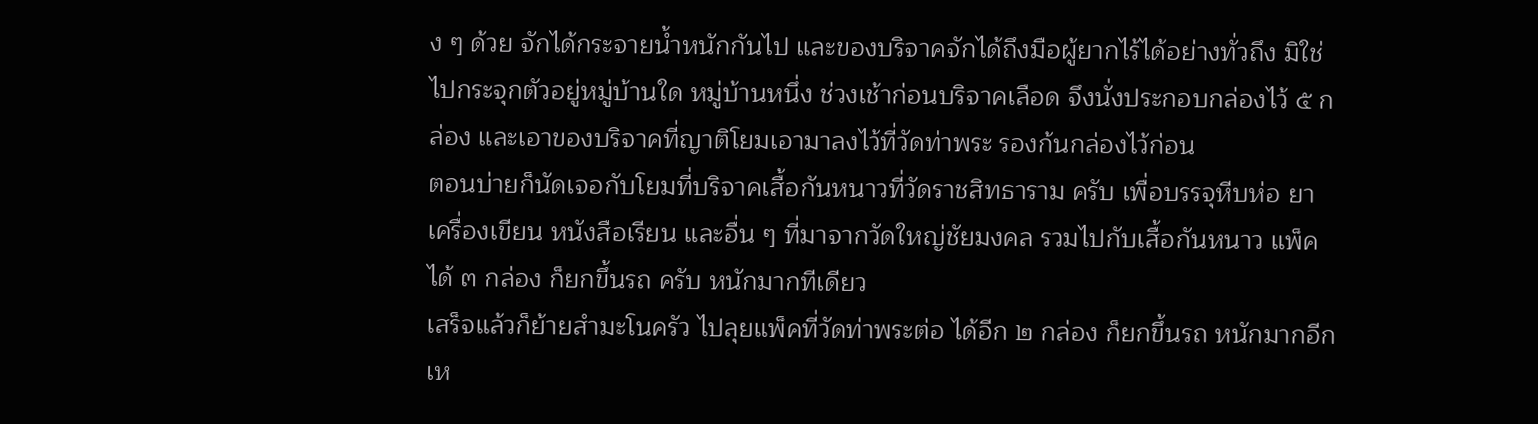ง ๆ ด้วย จักได้กระจายน้ำหนักกันไป และของบริจาคจักได้ถึงมือผู้ยากไร้ได้อย่างทั่วถึง มิใช่ไปกระจุกตัวอยู่หมู่บ้านใด หมู่บ้านหนึ่ง ช่วงเช้าก่อนบริจาคเลือด จึงนั่งประกอบกล่องไว้ ๕ กล่อง และเอาของบริจาคที่ญาติโยมเอามาลงไว้ที่วัดท่าพระ รองก้นกล่องไว้ก่อน
ตอนบ่ายก็นัดเจอกับโยมที่บริจาคเสื้อกันหนาวที่วัดราชสิทธาราม ครับ เพื่อบรรจุหีบห่อ ยา เครื่องเขียน หนังสือเรียน และอื่น ๆ ที่มาจากวัดใหญ่ชัยมงคล รวมไปกับเสื้อกันหนาว แพ็คได้ ๓ กล่อง ก็ยกขึ้นรถ ครับ หนักมากทีเดียว
เสร็จแล้วก็ย้ายสำมะโนครัว ไปลุยแพ็คที่วัดท่าพระต่อ ได้อีก ๒ กล่อง ก็ยกขึ้นรถ หนักมากอีกเห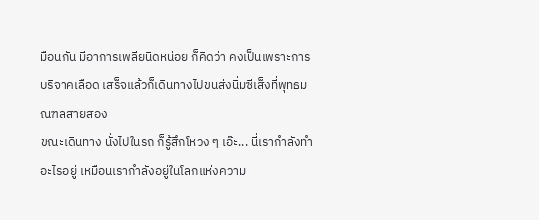มือนกัน มีอาการเพลียนิดหน่อย ก็คิดว่า คงเป็นเพราะการบริจาคเลือด เสร็จแล้วก็เดินทางไปขนส่งนิ่มซีเส็งที่พุทธมณฑลสายสอง
ขณะเดินทาง นั่งไปในรถ ก็รู้สึกโหวง ๆ เอ๊ะ... นี่เรากำลังทำอะไรอยู่ เหมือนเรากำลังอยู่ในโลกแห่งความ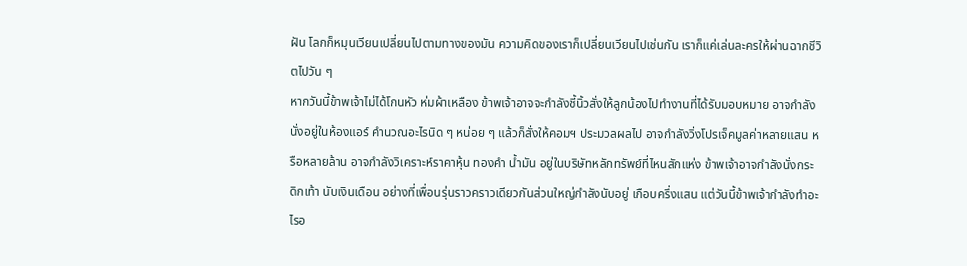ฝัน โลกก็หมุนเวียนเปลี่ยนไปตามทางของมัน ความคิดของเราก็เปลี่ยนเวียนไปเช่นกัน เราก็แค่เล่นละครให้ผ่านฉากชีวิตไปวัน ๆ
หากวันนี้ข้าพเจ้าไม่ได้โกนหัว ห่มผ้าเหลือง ข้าพเจ้าอาจจะกำลังชี้นิ้วสั่งให้ลูกน้องไปทำงานที่ได้รับมอบหมาย อาจกำลังนั่งอยู่ในห้องแอร์ คำนวณอะไรนิด ๆ หน่อย ๆ แล้วก็สั่งให้คอมฯ ประมวลผลไป อาจกำลังวิ่งโปรเจ็คมูลค่าหลายแสน หรือหลายล้าน อาจกำลังวิเคราะห์ราคาหุ้น ทองคำ น้ำมัน อยู่ในบริษัทหลักทรัพย์ที่ไหนสักแห่ง ข้าพเจ้าอาจกำลังนั่งกระดิกเท้า นับเงินเดือน อย่างที่เพื่อนรุ่นราวคราวเดียวกันส่วนใหญ่กำลังนับอยู่ เกือบครึ่งแสน แต่วันนี้ข้าพเจ้ากำลังทำอะไรอ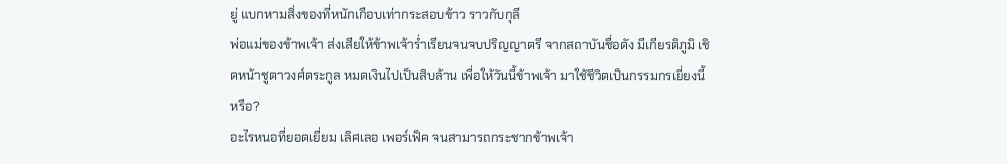ยู่ แบกหามสิ่งของที่หนักเกือบเท่ากระสอบข้าว ราวกับกุลี
พ่อแม่ของข้าพเจ้า ส่งเสียให้ข้าพเจ้าร่ำเรียนจนจบปริญญาตรี จากสถาบันชื่อดัง มีเกียรติภูมิ เชิดหน้าชูตาวงศ์ตระกูล หมดเงินไปเป็นสิบล้าน เพื่อให้วันนี้ข้าพเจ้า มาใช้ชีวิตเป็นกรรมกรเยี่ยงนี้หรือ?
อะไรหนอที่ยอดเยี่ยม เลิศเลอ เพอร์เฟ็ค จนสามารถกระชากข้าพเจ้า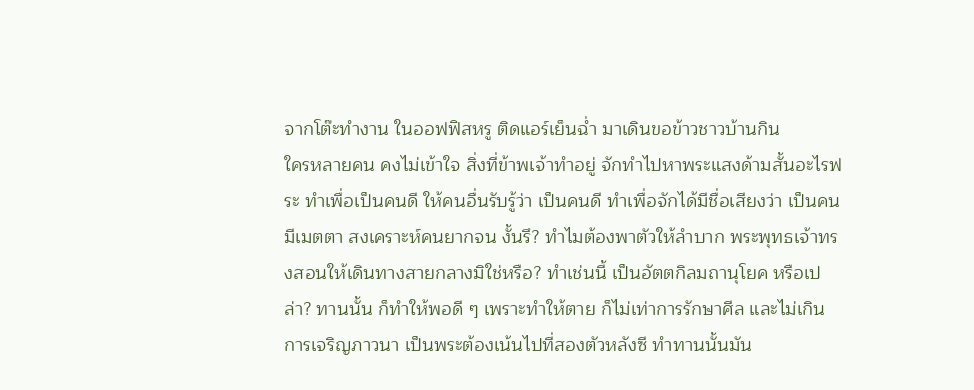จากโต๊ะทำงาน ในออฟฟิสหรู ติดแอร์เย็นฉ่ำ มาเดินขอข้าวชาวบ้านกิน
ใครหลายคน คงไม่เข้าใจ สิ่งที่ข้าพเจ้าทำอยู่ จักทำไปหาพระแสงด้ามสั้นอะไรฟระ ทำเพื่อเป็นคนดี ให้คนอื่นรับรู้ว่า เป็นคนดี ทำเพื่อจักได้มีชื่อเสียงว่า เป็นคนมีเมตตา สงเคราะห์คนยากจน งั้นรึ? ทำไมต้องพาตัวให้ลำบาก พระพุทธเจ้าทรงสอนให้เดินทางสายกลางมิใช่หรือ? ทำเช่นนี้ เป็นอัตตกิลมถานุโยค หรือเปล่า? ทานนั้น ก็ทำให้พอดี ๆ เพราะทำให้ตาย ก็ไม่เท่าการรักษาศีล และไม่เกินการเจริญภาวนา เป็นพระต้องเน้นไปที่สองตัวหลังซี ทำทานนั้นมัน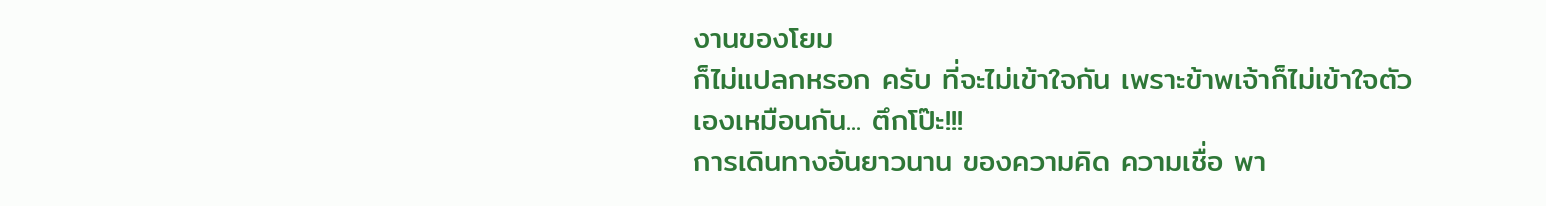งานของโยม
ก็ไม่แปลกหรอก ครับ ที่จะไม่เข้าใจกัน เพราะข้าพเจ้าก็ไม่เข้าใจตัวเองเหมือนกัน... ตึกโป๊ะ!!!
การเดินทางอันยาวนาน ของความคิด ความเชื่อ พา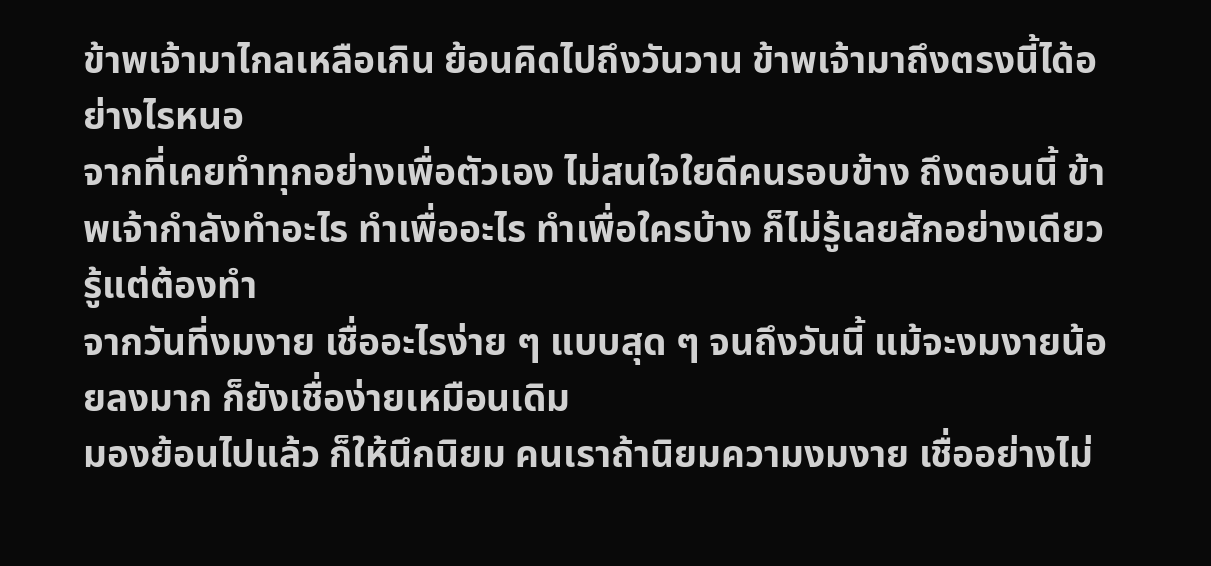ข้าพเจ้ามาไกลเหลือเกิน ย้อนคิดไปถึงวันวาน ข้าพเจ้ามาถึงตรงนี้ได้อย่างไรหนอ
จากที่เคยทำทุกอย่างเพื่อตัวเอง ไม่สนใจใยดีคนรอบข้าง ถึงตอนนี้ ข้าพเจ้ากำลังทำอะไร ทำเพื่ออะไร ทำเพื่อใครบ้าง ก็ไม่รู้เลยสักอย่างเดียว รู้แต่ต้องทำ
จากวันที่งมงาย เชื่ออะไรง่าย ๆ แบบสุด ๆ จนถึงวันนี้ แม้จะงมงายน้อยลงมาก ก็ยังเชื่อง่ายเหมือนเดิม
มองย้อนไปแล้ว ก็ให้นึกนิยม คนเราถ้านิยมความงมงาย เชื่ออย่างไม่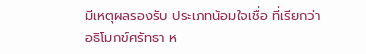มีเหตุผลรองรับ ประเภทน้อมใจเชื่อ ที่เรียกว่า อธิโมกข์ศรัทธา ห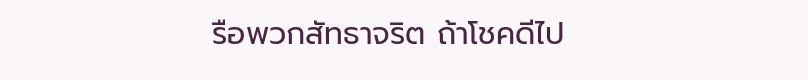รือพวกสัทธาจริต ถ้าโชคดีไป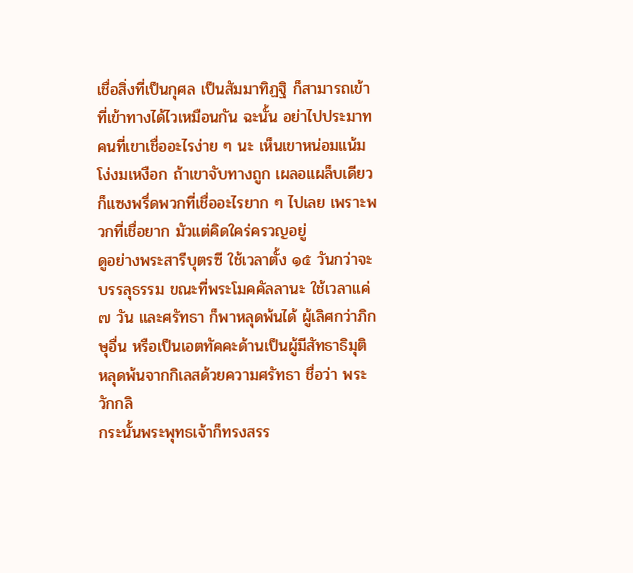เชื่อสิ่งที่เป็นกุศล เป็นสัมมาทิฏฐิ ก็สามารถเข้าที่เข้าทางได้ไวเหมือนกัน ฉะนั้น อย่าไปประมาทคนที่เขาเชื่ออะไรง่าย ๆ นะ เห็นเขาหน่อมแน้ม โง่งมเหงือก ถ้าเขาจับทางถูก เผลอแผล็บเดียว ก็แซงพรึ่ดพวกที่เชื่ออะไรยาก ๆ ไปเลย เพราะพวกที่เชื่อยาก มัวแต่คิดใคร่ครวญอยู่
ดูอย่างพระสารีบุตรซี ใช้เวลาตั้ง ๑๕ วันกว่าจะบรรลุธรรม ขณะที่พระโมคคัลลานะ ใช้เวลาแค่ ๗ วัน และศรัทธา ก็พาหลุดพ้นได้ ผู้เลิศกว่าภิกษุอื่น หรือเป็นเอตทัคคะด้านเป็นผู้มีสัทธาธิมุติ หลุดพ้นจากกิเลสด้วยความศรัทธา ชื่อว่า พระวักกลิ
กระนั้นพระพุทธเจ้าก็ทรงสรร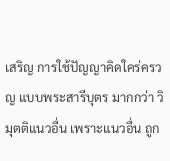เสริญ การใช้ปัญญาคิดใคร่ครวญ แบบพระสารีบุตร มากกว่า วิมุตติแนวอื่น เพราะแนวอื่น ถูก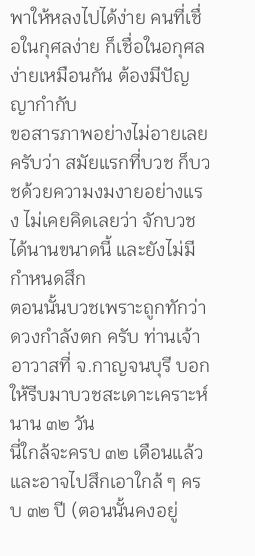พาให้หลงไปได้ง่าย คนที่เชื่อในกุศลง่าย ก็เชื่อในอกุศลง่ายเหมือนกัน ต้องมีปัญญากำกับ
ขอสารภาพอย่างไม่อายเลย ครับว่า สมัยแรกที่บวช ก็บวชด้วยความงมงายอย่างแรง ไม่เคยคิดเลยว่า จักบวชได้นานขนาดนี้ และยังไม่มีกำหนดสึก
ตอนนั้นบวชเพราะถูกทักว่า ดวงกำลังตก ครับ ท่านเจ้าอาวาสที่ จ.กาญจนบุรี บอกให้รีบมาบวชสะเดาะเคราะห์นาน ๓๒ วัน
นี่ใกล้จะครบ ๓๒ เดือนแล้ว
และอาจไปสึกเอาใกล้ ๆ ครบ ๓๒ ปี (ตอนนั้นคงอยู่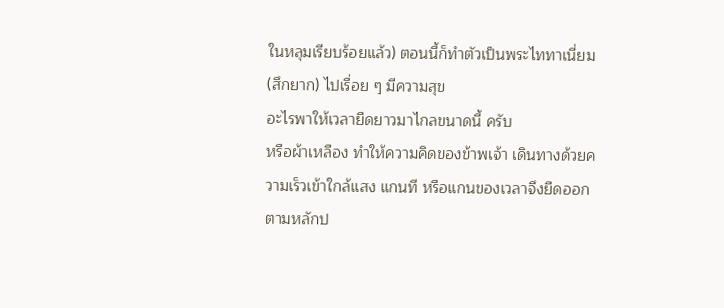ในหลุมเรียบร้อยแล้ว) ตอนนี้ก็ทำตัวเป็นพระไททาเนี่ยม (สึกยาก) ไปเรื่อย ๆ มีความสุข
อะไรพาให้เวลายืดยาวมาไกลขนาดนี้ ครับ
หรือผ้าเหลือง ทำให้ความคิดของข้าพเจ้า เดินทางด้วยความเร็วเข้าใกล้แสง แกนที หรือแกนของเวลาจึงยืดออก ตามหลักป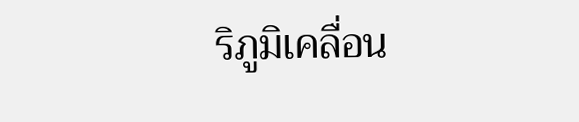ริภูมิเคลื่อน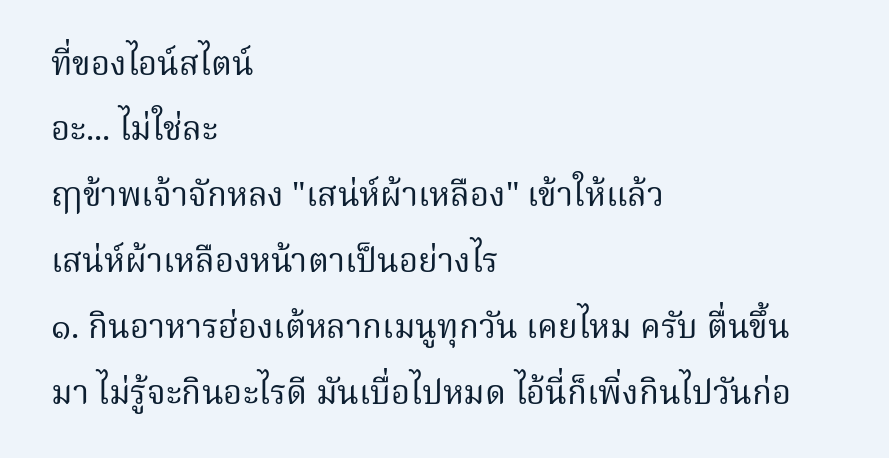ที่ของไอน์สไตน์
อะ... ไม่ใช่ละ
ฤๅข้าพเจ้าจักหลง "เสน่ห์ผ้าเหลือง" เข้าให้แล้ว
เสน่ห์ผ้าเหลืองหน้าตาเป็นอย่างไร
๑. กินอาหารฮ่องเต้หลากเมนูทุกวัน เคยไหม ครับ ตื่นขึ้นมา ไม่รู้จะกินอะไรดี มันเบื่อไปหมด ไอ้นี่ก็เพิ่งกินไปวันก่อ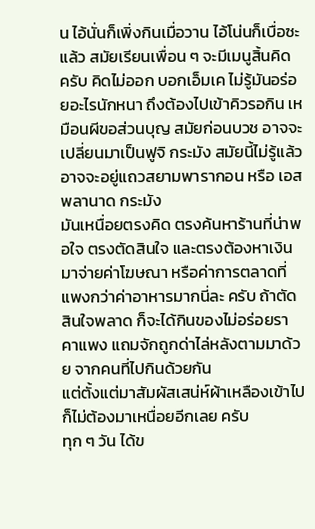น ไอ้นั่นก็เพิ่งกินเมื่อวาน ไอ้โน่นก็เบื่อซะแล้ว สมัยเรียนเพื่อน ๆ จะมีเมนูสิ้นคิด ครับ คิดไม่ออก บอกเอ็มเค ไม่รู้มันอร่อยอะไรนักหนา ถึงต้องไปเข้าคิวรอกิน เหมือนผีขอส่วนบุญ สมัยก่อนบวช อาจจะเปลี่ยนมาเป็นฟูจิ กระมัง สมัยนี้ไม่รู้แล้ว อาจจะอยู่แถวสยามพารากอน หรือ เอสพลานาด กระมัง
มันเหนื่อยตรงคิด ตรงค้นหาร้านที่น่าพอใจ ตรงตัดสินใจ และตรงต้องหาเงินมาจ่ายค่าโฆษณา หรือค่าการตลาดที่แพงกว่าค่าอาหารมากนี่ละ ครับ ถ้าตัดสินใจพลาด ก็จะได้กินของไม่อร่อยราคาแพง แถมจักถูกด่าไล่หลังตามมาด้วย จากคนที่ไปกินด้วยกัน
แต่ตั้งแต่มาสัมผัสเสน่ห์ผ้าเหลืองเข้าไป ก็ไม่ต้องมาเหนื่อยอีกเลย ครับ
ทุก ๆ วัน ได้ข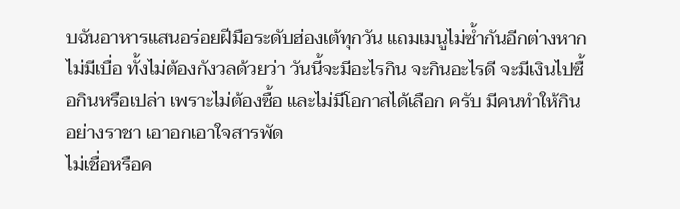บฉันอาหารแสนอร่อยฝีมือระดับฮ่องเต้ทุกวัน แถมเมนูไม่ซ้ำกันอีกต่างหาก ไม่มีเบื่อ ทั้งไม่ต้องกังวลด้วยว่า วันนี้จะมีอะไรกิน จะกินอะไรดี จะมีเงินไปซื้อกินหรือเปล่า เพราะไม่ต้องซื้อ และไม่มีโอกาสได้เลือก ครับ มีคนทำให้กินอย่างราชา เอาอกเอาใจสารพัด
ไม่เชื่อหรือค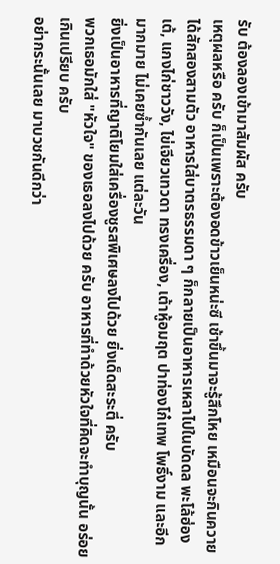รับ ต้องลองเข้ามาสัมผัส ครับ
เหตุผลหรือ ครับ ก็เป็นเพราะต้องอดข้าวเย็นหน่ะซี เช้าขึ้นมาจะรู้สึกโหย เหมือนจะกินควายได้สักสองสามตัว อาหารใส่บาตรธรรมดา ๆ ก็กลายเป็นอาหารเหลาไปในบัดดล พะโล้ฮ่องเต้, แกงไก่ชาววัง, ไข่เจียวเทวดา ทรงเครื่อง, เต้าหู้อมฤต ปาท่องโก๋เทพ โพธิ์งาม และอีกมากมาย ไม่เคยซ้ำกันเลย แต่ละวัน
ยิ่งเป็นอาหารที่ญาติโยมใส่เครื่องชูรสพิเศษลงไปด้วย ยิ่งเด็ดสะระตี่ ครับ
พวกเธอมักใส่ "หัวใจ" ของเธอลงไปด้วย ครับ อาหารที่ทำด้วยหัวใจที่คิดจะทำบุญนั้น อร่อยเกินเปรียบ ครับ
อย่ากระนั้นเลย มาบวชกันดีกว่า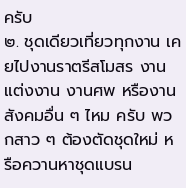ครับ
๒. ชุดเดียวเที่ยวทุกงาน เคยไปงานราตรีสโมสร งานแต่งงาน งานศพ หรืองานสังคมอื่น ๆ ไหม ครับ พวกสาว ๆ ต้องตัดชุดใหม่ หรือควานหาชุดแบรน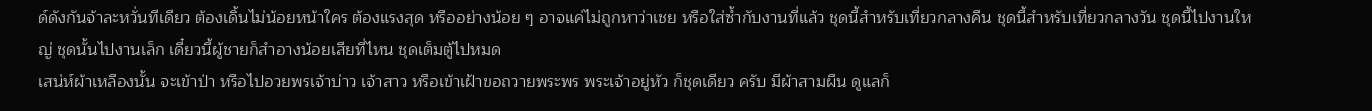ด์ดังกันจ้าละหวั่นทีเดียว ต้องเดิ้นไม่น้อยหน้าใคร ต้องแรงสุด หรืออย่างน้อย ๆ อาจแค่ไม่ถูกหาว่าเชย หรือใส่ซ้ำกับงานที่แล้ว ชุดนี้สำหรับเที่ยวกลางคืน ชุดนี้สำหรับเที่ยวกลางวัน ชุดนี้ไปงานใหญ่ ชุดนั้นไปงานเล็ก เดี๋ยวนี้ผู้ชายก็สำอางน้อยเสียที่ไหน ชุดเต็มตู้ไปหมด
เสน่ห์ผ้าเหลืองนั้น จะเข้าป่า หรือไปอวยพรเจ้าบ่าว เจ้าสาว หรือเข้าเฝ้าขอถวายพระพร พระเจ้าอยู่หัว ก็ชุดเดียว ครับ มีผ้าสามผืน ดูแลก็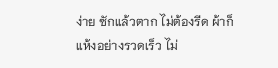ง่าย ซักแล้วตาก ไม่ต้องรีด ผ้าก็แห้งอย่างรวดเร็ว ไม่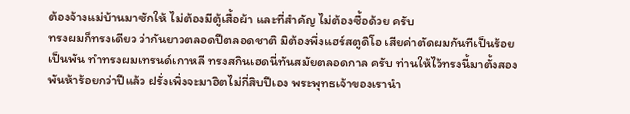ต้องจ้างแม่บ้านมาซักให้ ไม่ต้องมีตู้เสื้อผ้า และที่สำคัญ ไม่ต้องซื้อด้วย ครับ
ทรงผมก็ทรงเดียว ว่ากันยาวตลอดปีตลอดชาติ มิต้องพึ่งแฮร์สตูดิโอ เสียค่าตัดผมกันทีเป็นร้อยเป็นพัน ทำทรงผมเทรนด์เกาหลี ทรงสกินเฮดนี่ทันสมัยตลอดกาล ครับ ท่านให้ไว้ทรงนี้มาตั้งสองพันห้าร้อยกว่าปีแล้ว ฝรั่งเพิ่งจะมาฮิตไม่กี่สิบปีเอง พระพุทธเจ้าของเรานำ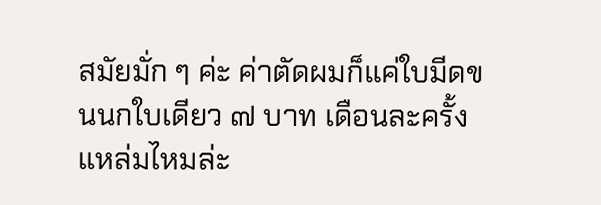สมัยมั่ก ๆ ค่ะ ค่าตัดผมก็แค่ใบมีดขนนกใบเดียว ๗ บาท เดือนละครั้ง แหล่มไหมล่ะ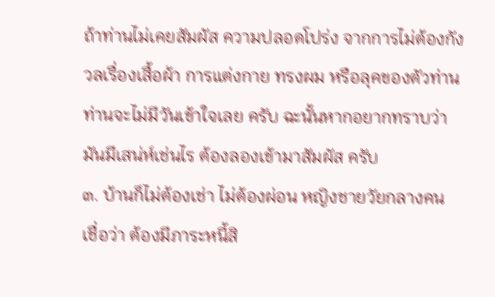ถ้าท่านไม่เคยสัมผัส ความปลอดโปร่ง จากการไม่ต้องกังวลเรื่องเสื้อผ้า การแต่งกาย ทรงผม หรือลุคของตัวท่าน ท่านจะไม่มีวันเข้าใจเลย ครับ ฉะนั้นหากอยากทราบว่า มันมีเสน่ห์เช่นไร ต้องลองเข้ามาสัมผัส ครับ
๓. บ้านก็ไม่ต้องเช่า ไม่ต้องผ่อน หญิงชายวัยกลางคน เชื่อว่า ต้องมีภาระหนี้สิ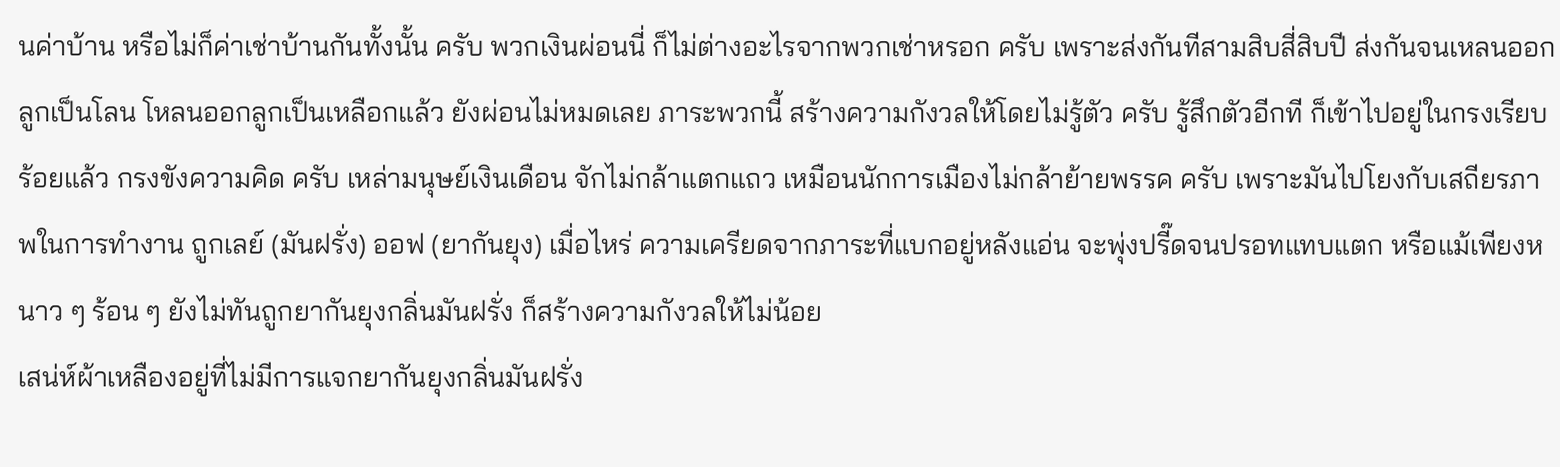นค่าบ้าน หรือไม่ก็ค่าเช่าบ้านกันทั้งนั้น ครับ พวกเงินผ่อนนี่ ก็ไม่ต่างอะไรจากพวกเช่าหรอก ครับ เพราะส่งกันทีสามสิบสี่สิบปี ส่งกันจนเหลนออกลูกเป็นโลน โหลนออกลูกเป็นเหลือกแล้ว ยังผ่อนไม่หมดเลย ภาระพวกนี้ สร้างความกังวลให้โดยไม่รู้ตัว ครับ รู้สึกตัวอีกที ก็เข้าไปอยู่ในกรงเรียบร้อยแล้ว กรงขังความคิด ครับ เหล่ามนุษย์เงินเดือน จักไม่กล้าแตกแถว เหมือนนักการเมืองไม่กล้าย้ายพรรค ครับ เพราะมันไปโยงกับเสถียรภาพในการทำงาน ถูกเลย์ (มันฝรั่ง) ออฟ (ยากันยุง) เมื่อไหร่ ความเครียดจากภาระที่แบกอยู่หลังแอ่น จะพุ่งปรี๊ดจนปรอทแทบแตก หรือแม้เพียงหนาว ๆ ร้อน ๆ ยังไม่ทันถูกยากันยุงกลิ่นมันฝรั่ง ก็สร้างความกังวลให้ไม่น้อย
เสน่ห์ผ้าเหลืองอยู่ที่ไม่มีการแจกยากันยุงกลิ่นมันฝรั่ง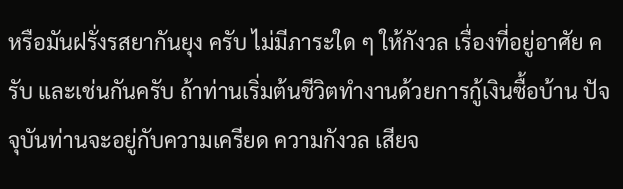หรือมันฝรั่งรสยากันยุง ครับ ไม่มีภาระใด ๆ ให้กังวล เรื่องที่อยู่อาศัย ครับ และเช่นกันครับ ถ้าท่านเริ่มต้นชีวิตทำงานด้วยการกู้เงินซื้อบ้าน ปัจจุบันท่านจะอยู่กับความเครียด ความกังวล เสียจ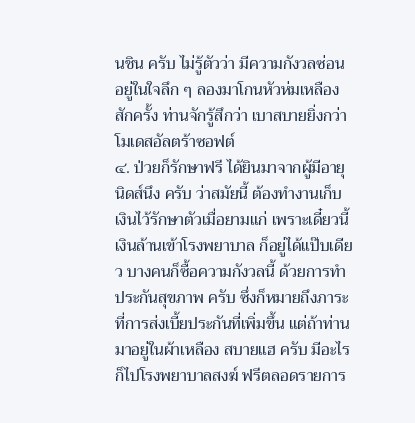นชิน ครับ ไม่รู้ตัวว่า มีความกังวลซ่อนอยู่ในใจลึก ๆ ลองมาโกนหัวห่มเหลืองสักครั้ง ท่านจักรู้สึกว่า เบาสบายยิ่งกว่าโมเดสอัลตร้าซอฟต์
๔. ป่วยก็รักษาฟรี ได้ยินมาจากผู้มีอายุนิดส์นึง ครับ ว่าสมัยนี้ ต้องทำงานเก็บเงินไว้รักษาตัวเมื่อยามแก่ เพราะเดี๋ยวนี้เงินล้านเข้าโรงพยาบาล ก็อยู่ได้แป๊บเดียว บางคนก็ซื้อความกังวลนี้ ด้วยการทำประกันสุขภาพ ครับ ซึ่งก็หมายถึงภาระที่การส่งเบี้ยประกันที่เพิ่มขึ้น แต่ถ้าท่านมาอยู่ในผ้าเหลือง สบายแฮ ครับ มีอะไรก็ไปโรงพยาบาลสงฆ์ ฟรีตลอดรายการ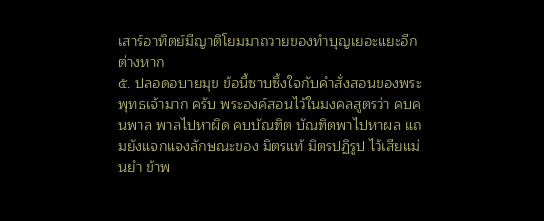เสาร์อาทิตย์มีญาติโยมมาถวายของทำบุญเยอะแยะอีกต่างหาก
๕. ปลอดอบายมุข ข้อนี้ซาบซึ้งใจกับคำสั่งสอนของพระพุทธเจ้ามาก ครับ พระองค์สอนไว้ในมงคลสูตรว่า คบคนพาล พาลไปหาผิด คบบัณฑิต บัณฑิตพาไปหาผล แถมยังแจกแจงลักษณะของ มิตรแท้ มิตรปฏิรูป ไว้เสียแม่นยำ ข้าพ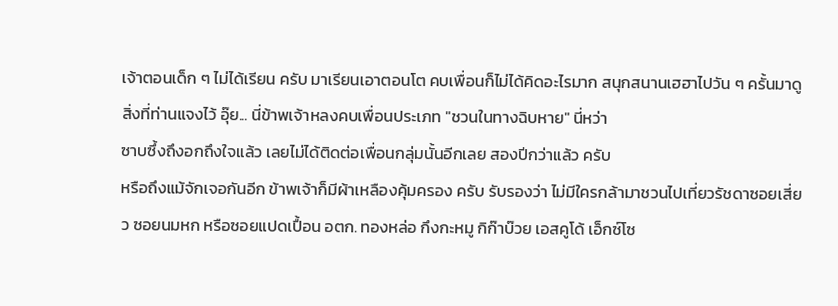เจ้าตอนเด็ก ๆ ไม่ได้เรียน ครับ มาเรียนเอาตอนโต คบเพื่อนก็ไม่ได้คิดอะไรมาก สนุกสนานเฮฮาไปวัน ๆ ครั้นมาดูสิ่งที่ท่านแจงไว้ อุ๊ย... นี่ข้าพเจ้าหลงคบเพื่อนประเภท "ชวนในทางฉิบหาย" นี่หว่า
ซาบซึ้งถึงอกถึงใจแล้ว เลยไม่ได้ติดต่อเพื่อนกลุ่มนั้นอีกเลย สองปีกว่าแล้ว ครับ
หรือถึงแม้จักเจอกันอีก ข้าพเจ้าก็มีผ้าเหลืองคุ้มครอง ครับ รับรองว่า ไม่มีใครกล้ามาชวนไปเที่ยวรัชดาซอยเสี่ยว ซอยนมหก หรือซอยแปดเปื้อน อตก. ทองหล่อ กึงกะหมู กิก๊าบ๊วย เอสคูโด้ เอ็กซ์โซ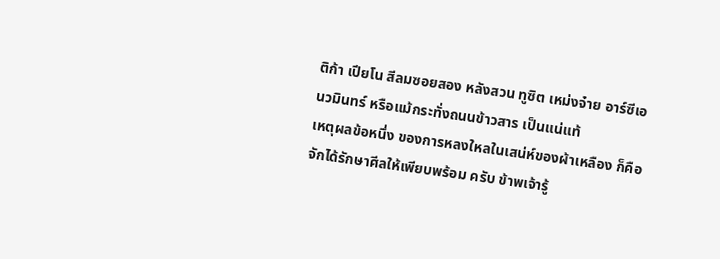ติก้า เปียโน สีลมซอยสอง หลังสวน ทูซิต เหม่งจ๋าย อาร์ซีเอ นวมินทร์ หรือแม้กระทั่งถนนข้าวสาร เป็นแน่แท้
เหตุผลข้อหนึ่ง ของการหลงใหลในเสน่ห์ของผ้าเหลือง ก็คือ จักได้รักษาศีลให้เพียบพร้อม ครับ ข้าพเจ้ารู้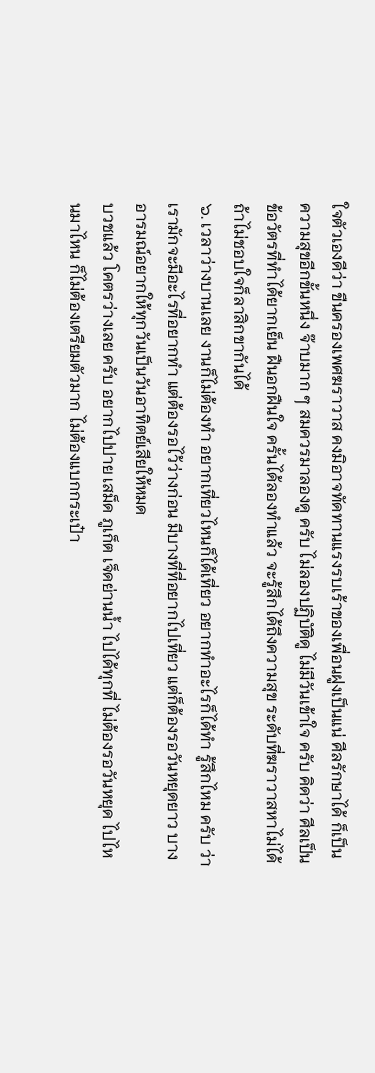ใจตัวเองดีว่า ขืนครองเพศฆราวาส คงมิอาจทัดทานแรงรบเร้าของเพื่อนฝูงเป็นแน่ ศีลรักษาได้ ก็เป็นความสุขอีกขั้นหนึ่ง จ๊าบมาก ๆ สมควรมาลองดู ครับ ไม่ลองปฏิบัติดู ไม่มีวันเข้าใจ ครับ คิดว่า ศีลเป็นข้อวัตรที่ทำได้ยากเย็น ฝืนอกฝืนใจ ครั้นได้ลองทำแล้ว จะรู้สึกได้ถึงความสุข ระดับที่ฆราวาสหาไม่ได้ ถ้าไม่ชอบใจก็ลาสิกขากันได้
๖. เวลาว่างบานเลย งานก็ไม่ต้องทำ อยากเที่ยวไหนก็ได้เที่ยว อยากทำอะไรก็ได้ทำ รู้สึกไหม ครับ ว่าเรามักจะมีอะไรที่อยากทำ แต่ต้องรอไว้ว่างก่อน มีบางที่ที่อยากไปเที่ยว แต่ก็ต้องรอวันหยุดยาว บางอารมณ์อยากให้ทุกวันเป็นวันอาทิตย์เสียให้หมด
บวชแล้ว โคตรว่างเลย ครับ อยากไปปาย เสม็ด ภูเก็ต เจ็ดย่านน้ำ ไปได้ทุกที่ ไม่ต้องรอวันหยุด ไปไหนมาไหน ก็ไม่ต้องเตรียมตัวมาก ไม่ต้องแบกกระเป๋า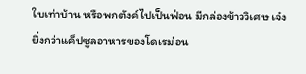ใบเท่าบ้าน หรือพกตังค์ไปเป็นฟ่อน มีกล่องข้าววิเศษ เจ๋งยิ่งกว่าแค็ปซูลอาหารของโดเรม่อน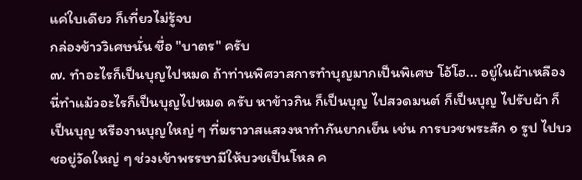แค่ใบเดียว ก็เที่ยวไม่รู้จบ
กล่องข้าววิเศษนั่น ชื่อ "บาตร" ครับ
๗. ทำอะไรก็เป็นบุญไปหมด ถ้าท่านพิศวาสการทำบุญมากเป็นพิเศษ โอ้โฮ... อยู่ในผ้าเหลืองนี่ทำแม้วอะไรก็เป็นบุญไปหมด ครับ หาข้าวกิน ก็เป็นบุญ ไปสวดมนต์ ก็เป็นบุญ ไปรับผ้า ก็เป็นบุญ หรืองานบุญใหญ่ ๆ ที่ฆราวาสแสวงหาทำกันยากเย็น เช่น การบวชพระสัก ๑ รูป ไปบวชอยู่วัดใหญ่ ๆ ช่วงเข้าพรรษามีให้บวชเป็นโหล ค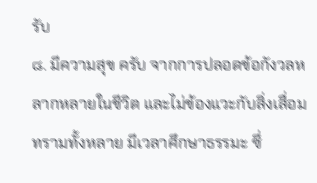รับ
๘. มีความสุข ครับ จากการปลอดข้อกังวลหลากหลายในชีวิต และไม่ข้องแวะกับสิ่งเสื่อมทรามทั้งหลาย มีเวลาศึกษาธรรมะ ซึ่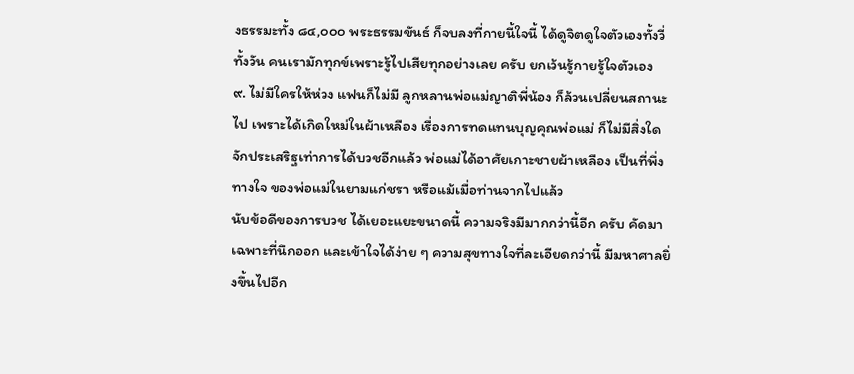งธรรมะทั้ง ๘๔,๐๐๐ พระธรรมขันธ์ ก็จบลงที่กายนี้ใจนี้ ได้ดูจิตดูใจตัวเองทั้งวี่ทั้งวัน คนเรามักทุกข์เพราะรู้ไปเสียทุกอย่างเลย ครับ ยกเว้นรู้กายรู้ใจตัวเอง
๙. ไม่มีใครให้ห่วง แฟนก็ไม่มี ลูกหลานพ่อแม่ญาติพี่น้อง ก็ล้วนเปลี่ยนสถานะไป เพราะได้เกิดใหม่ในผ้าเหลือง เรื่องการทดแทนบุญคุณพ่อแม่ ก็ไม่มีสิ่งใดจักประเสริฐเท่าการได้บวชอีกแล้ว พ่อแม่ได้อาศัยเกาะชายผ้าเหลือง เป็นที่พึ่งทางใจ ของพ่อแม่ในยามแก่ชรา หรือแม้เมื่อท่านจากไปแล้ว
นับข้อดีของการบวช ได้เยอะแยะขนาดนี้ ความจริงมีมากกว่านี้อีก ครับ คัดมาเฉพาะที่นึกออก และเข้าใจได้ง่าย ๆ ความสุขทางใจที่ละเอียดกว่านี้ มีมหาศาลยิ่งขึ้นไปอีก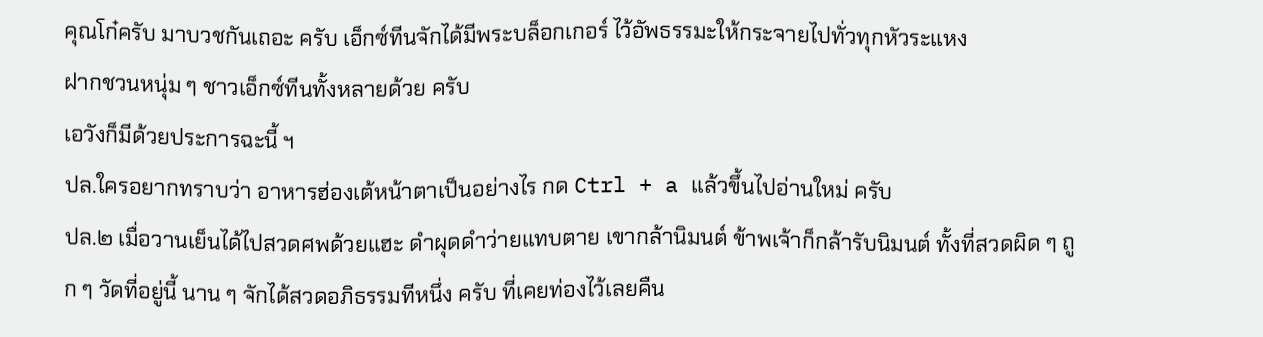คุณโก๋ครับ มาบวชกันเถอะ ครับ เอ็กซ์ทีนจักได้มีพระบล็อกเกอร์ ไว้อัพธรรมะให้กระจายไปทั่วทุกหัวระแหง
ฝากชวนหนุ่ม ๆ ชาวเอ็กซ์ทีนทั้งหลายด้วย ครับ
เอวังก็มีด้วยประการฉะนี้ ฯ
ปล.ใครอยากทราบว่า อาหารฮ่องเต้หน้าตาเป็นอย่างไร กด Ctrl + a แล้วขึ้นไปอ่านใหม่ ครับ
ปล.๒ เมื่อวานเย็นได้ไปสวดศพด้วยแฮะ ดำผุดดำว่ายแทบตาย เขากล้านิมนต์ ข้าพเจ้าก็กล้ารับนิมนต์ ทั้งที่สวดผิด ๆ ถูก ๆ วัดที่อยู่นี้ นาน ๆ จักได้สวดอภิธรรมทีหนึ่ง ครับ ที่เคยท่องไว้เลยคืน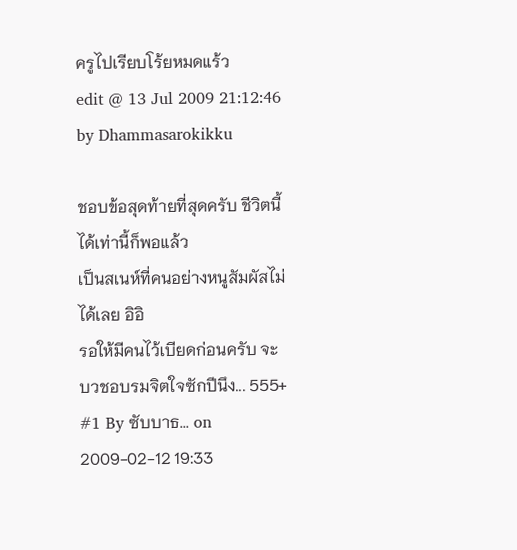ครูไปเรียบโร้ยหมดแร้ว
edit @ 13 Jul 2009 21:12:46 by Dhammasarokikku

ชอบข้อสุดท้ายที่สุดครับ ชีวิตนี้ได้เท่านี้ก็พอแล้ว
เป็นสเนห์ที่คนอย่างหนูสัมผัสไม่ได้เลย อิอิ
รอให้มีคนไว้เบียดก่อนครับ จะบวชอบรมจิตใจซักปีนึง... 555+
#1 By ซับบาธ... on 2009-02-12 19:33